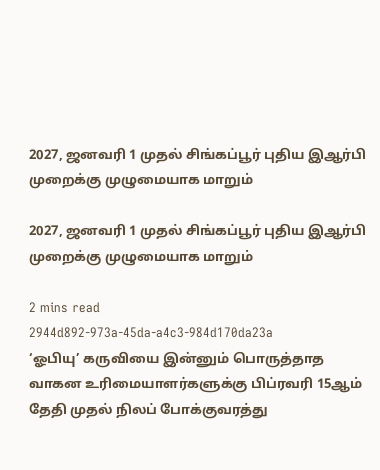2027, ஜனவரி 1 முதல் சிங்கப்பூர் புதிய இஆர்பி முறைக்கு முழுமையாக மாறும்

2027, ஜனவரி 1 முதல் சிங்கப்பூர் புதிய இஆர்பி முறைக்கு முழுமையாக மாறும்

2 mins read
2944d892-973a-45da-a4c3-984d170da23a
‘ஓபியு’ கருவியை இன்னும் பொருத்தாத வாகன உரிமையாளர்களுக்கு பிப்ரவரி 15ஆம் தேதி முதல் நிலப் போக்குவரத்து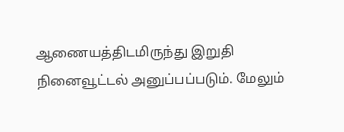ஆணையத்திடமிருந்து இறுதி நினைவூட்டல் அனுப்பப்படும். மேலும்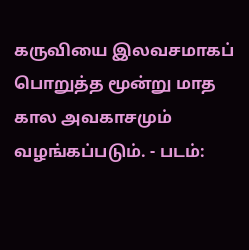கருவியை இலவசமாகப் பொறுத்த மூன்று மாத கால அவகாசமும் வழங்கப்படும். - படம்: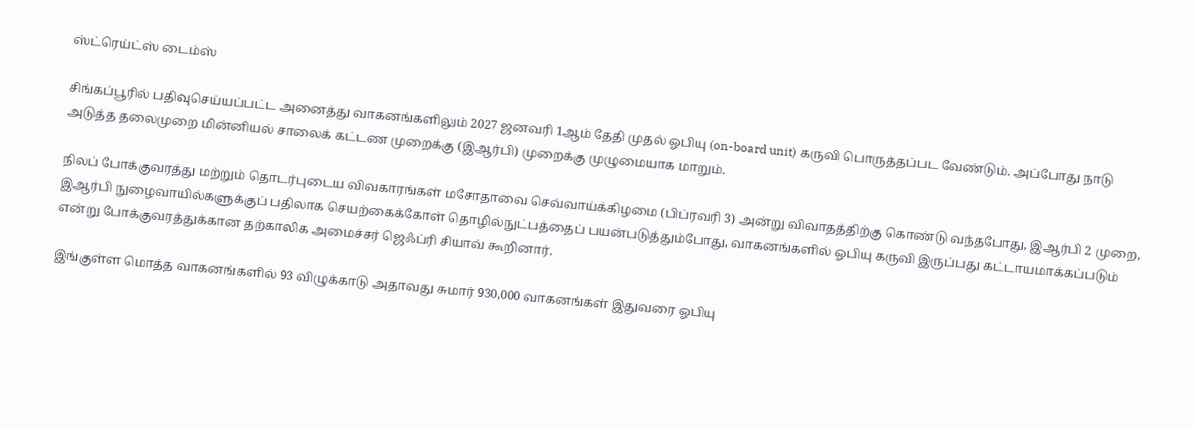ஸ்ட்ரெய்ட்ஸ் டைம்ஸ்

சிங்கப்பூரில் பதிவுசெய்யப்பட்ட அனைத்து வாகனங்களிலும் 2027 ஜனவரி 1ஆம் தேதி முதல் ஓபியு (on-board unit) கருவி பொருத்தப்பட வேண்டும். அப்போது நாடு அடுத்த தலைமுறை மின்னியல் சாலைக் கட்டண முறைக்கு (இஆர்பி) முறைக்கு முழுமையாக மாறும்.

நிலப் போக்குவரத்து மற்றும் தொடர்புடைய விவகாரங்கள் மசோதாவை செவ்வாய்க்கிழமை (பிப்ரவரி 3) அன்று விவாதத்திற்கு கொண்டு வந்தபோது, இஆர்பி 2 முறை, இஆர்பி நுழைவாயில்களுக்குப் பதிலாக செயற்கைக்கோள் தொழில்நுட்பத்தைப் பயன்படுத்தும்போது, வாகனங்களில் ஓபியு கருவி இருப்பது கட்டாயமாக்கப்படும் என்று போக்குவரத்துக்கான தற்காலிக அமைச்சர் ஜெஃப்ரி சியாவ் கூறினார்.

இங்குள்ள மொத்த வாகனங்களில் 93 விழுக்காடு அதாவது சுமார் 930,000 வாகனங்கள் இதுவரை ஓபியு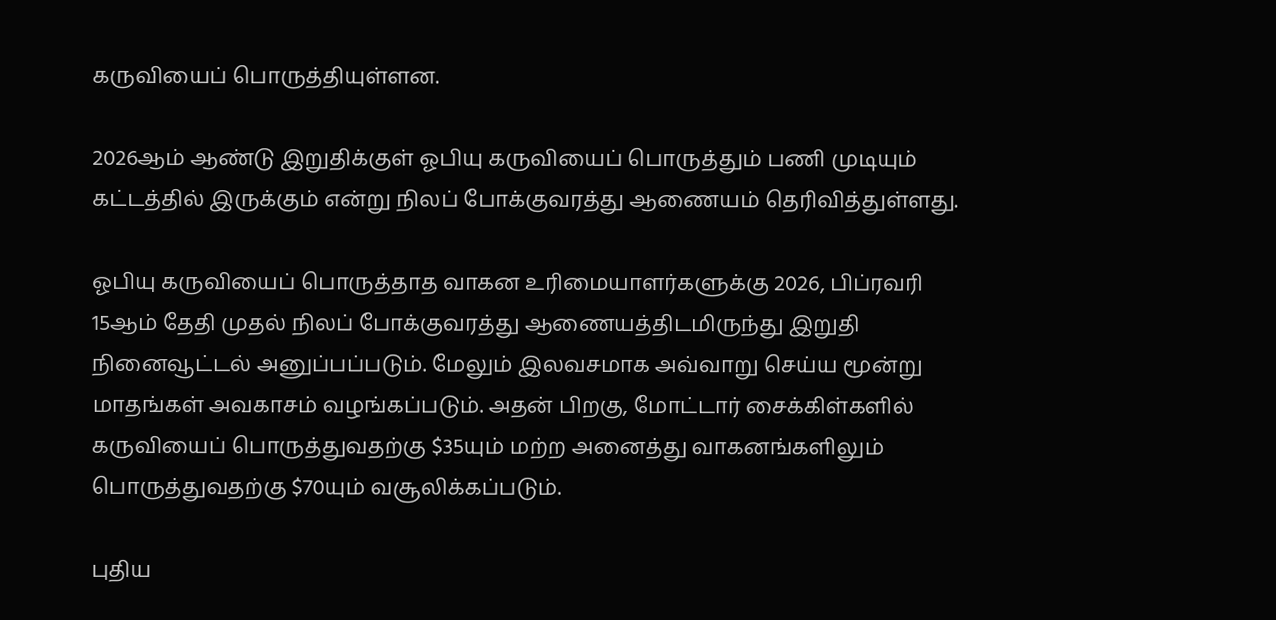கருவியைப் பொருத்தியுள்ளன.

2026ஆம் ஆண்டு இறுதிக்குள் ஓபியு கருவியைப் பொருத்தும் பணி முடியும் கட்டத்தில் இருக்கும் என்று நிலப் போக்குவரத்து ஆணையம் தெரிவித்துள்ளது.

ஓபியு கருவியைப் பொருத்தாத வாகன உரிமையாளர்களுக்கு 2026, பிப்ரவரி 15ஆம் தேதி முதல் நிலப் போக்குவரத்து ஆணையத்திடமிருந்து இறுதி நினைவூட்டல் அனுப்பப்படும். மேலும் இலவசமாக அவ்வாறு செய்ய மூன்று மாதங்கள் அவகாசம் வழங்கப்படும். அதன் பிறகு, மோட்டார் சைக்கிள்களில் கருவியைப் பொருத்துவதற்கு $35யும் மற்ற அனைத்து வாகனங்களிலும் பொருத்துவதற்கு $70யும் வசூலிக்கப்படும்.

புதிய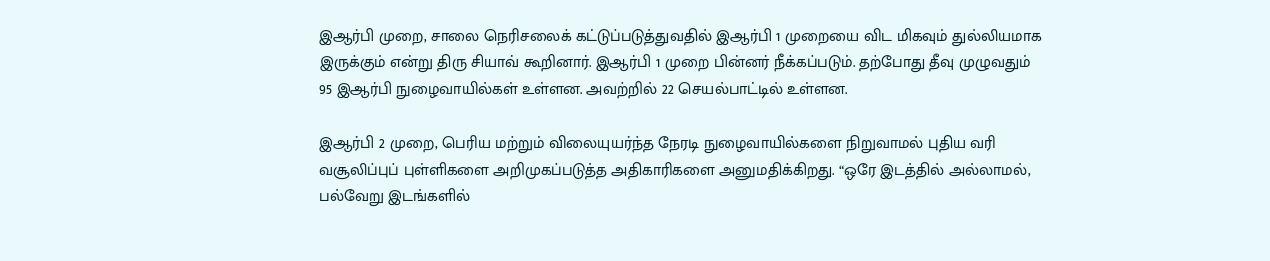இஆர்பி முறை, சாலை நெரிசலைக் கட்டுப்படுத்துவதில் இஆர்பி 1 முறையை விட மிகவும் துல்லியமாக இருக்கும் என்று திரு சியாவ் கூறினார். இஆர்பி 1 முறை பின்னர் நீக்கப்படும். தற்போது தீவு முழுவதும் 95 இஆர்பி நுழைவாயில்கள் உள்ளன. அவற்றில் 22 செயல்பாட்டில் உள்ளன.

இஆர்பி 2 முறை, பெரிய மற்றும் விலையுயர்ந்த நேரடி நுழைவாயில்களை நிறுவாமல் புதிய வரி வசூலிப்புப் புள்ளிகளை அறிமுகப்படுத்த அதிகாரிகளை அனுமதிக்கிறது. “ஒரே இடத்தில் அல்லாமல், பல்வேறு இடங்களில்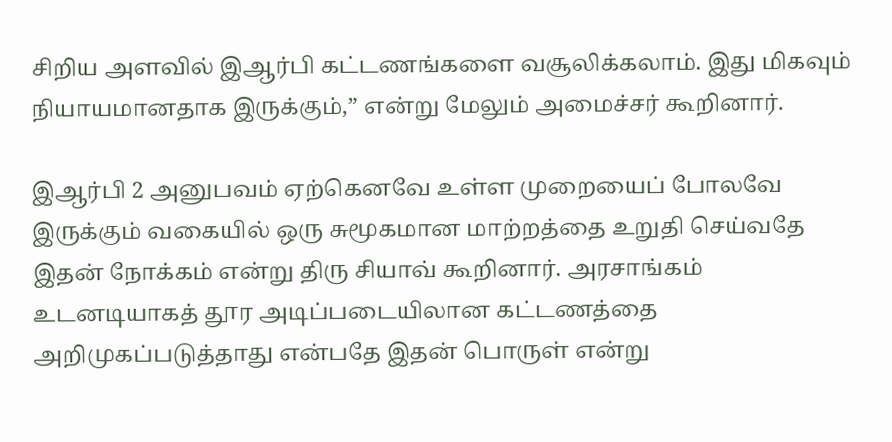சிறிய அளவில் இஆர்பி கட்டணங்களை வசூலிக்கலாம். இது மிகவும் நியாயமானதாக இருக்கும்,” என்று மேலும் அமைச்சர் கூறினார்.

இஆர்பி 2 அனுபவம் ஏற்கெனவே உள்ள முறையைப் போலவே இருக்கும் வகையில் ஒரு சுமூகமான மாற்றத்தை உறுதி செய்வதே இதன் நோக்கம் என்று திரு சியாவ் கூறினார். அரசாங்கம் உடனடியாகத் தூர அடிப்படையிலான கட்டணத்தை அறிமுகப்படுத்தாது என்பதே இதன் பொருள் என்று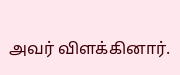அவர் விளக்கினார்.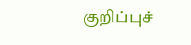குறிப்புச்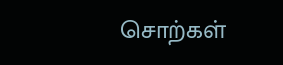சொற்கள்